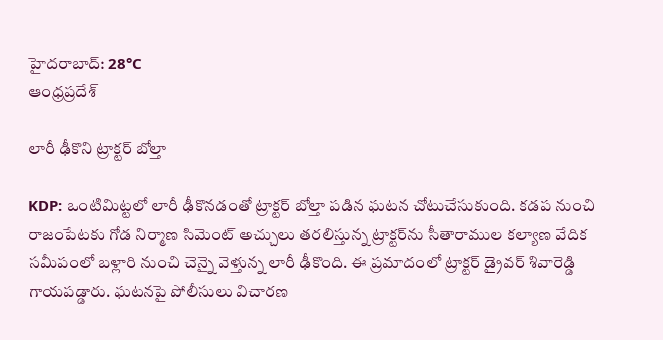హైదరాబాద్: 28°C
ఆంధ్రప్రదేశ్

లారీ ఢీకొని ట్రాక్టర్ బోల్తా

KDP: ఒంటిమిట్టలో లారీ ఢీకొనడంతో ట్రాక్టర్ బోల్తా పడిన ఘటన చోటుచేసుకుంది. కడప నుంచి రాజంపేటకు గోడ నిర్మాణ సిమెంట్‌ అచ్చులు తరలిస్తున్న ట్రాక్టర్‌ను సీతారాముల కల్యాణ వేదిక సమీపంలో బళ్లారి నుంచి చెన్నై వెళ్తున్న లారీ ఢీకొంది. ఈ ప్రమాదంలో ట్రాక్టర్‌ డ్రైవర్‌ శివారెడ్డి గాయపడ్డారు. ఘటనపై పోలీసులు విచారణ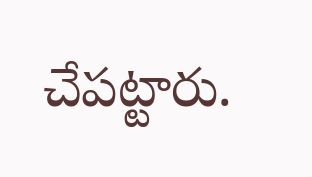చేపట్టారు.